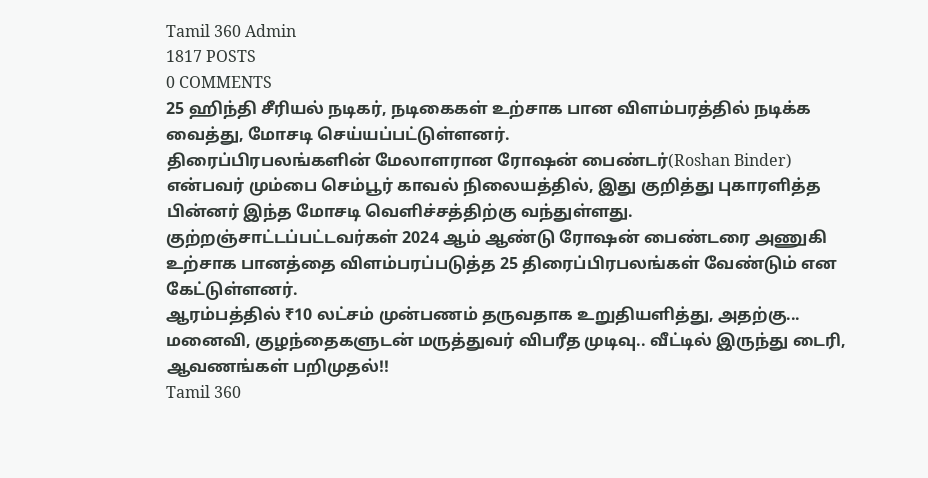Tamil 360 Admin
1817 POSTS
0 COMMENTS
25 ஹிந்தி சீரியல் நடிகர், நடிகைகள் உற்சாக பான விளம்பரத்தில் நடிக்க வைத்து, மோசடி செய்யப்பட்டுள்ளனர்.
திரைப்பிரபலங்களின் மேலாளரான ரோஷன் பைண்டர்(Roshan Binder) என்பவர் மும்பை செம்பூர் காவல் நிலையத்தில், இது குறித்து புகாரளித்த பின்னர் இந்த மோசடி வெளிச்சத்திற்கு வந்துள்ளது.
குற்றஞ்சாட்டப்பட்டவர்கள் 2024 ஆம் ஆண்டு ரோஷன் பைண்டரை அணுகி உற்சாக பானத்தை விளம்பரப்படுத்த 25 திரைப்பிரபலங்கள் வேண்டும் என கேட்டுள்ளனர்.
ஆரம்பத்தில் ₹10 லட்சம் முன்பணம் தருவதாக உறுதியளித்து, அதற்கு...
மனைவி, குழந்தைகளுடன் மருத்துவர் விபரீத முடிவு.. வீட்டில் இருந்து டைரி, ஆவணங்கள் பறிமுதல்!!
Tamil 360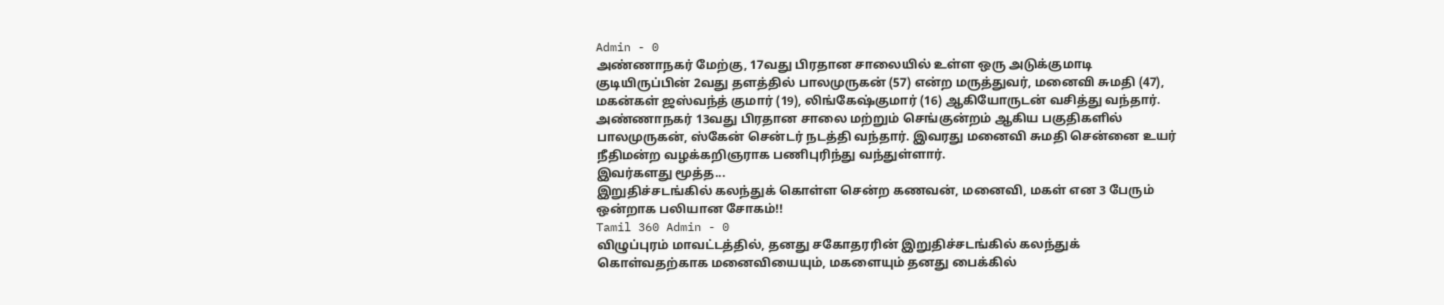Admin - 0
அண்ணாநகர் மேற்கு, 17வது பிரதான சாலையில் உள்ள ஒரு அடுக்குமாடி குடியிருப்பின் 2வது தளத்தில் பாலமுருகன் (57) என்ற மருத்துவர், மனைவி சுமதி (47), மகன்கள் ஜஸ்வந்த் குமார் (19), லிங்கேஷ்குமார் (16) ஆகியோருடன் வசித்து வந்தார்.
அண்ணாநகர் 13வது பிரதான சாலை மற்றும் செங்குன்றம் ஆகிய பகுதிகளில் பாலமுருகன், ஸ்கேன் சென்டர் நடத்தி வந்தார். இவரது மனைவி சுமதி சென்னை உயர் நீதிமன்ற வழக்கறிஞராக பணிபுரிந்து வந்துள்ளார்.
இவர்களது மூத்த...
இறுதிச்சடங்கில் கலந்துக் கொள்ள சென்ற கணவன், மனைவி, மகள் என 3 பேரும் ஒன்றாக பலியான சோகம்!!
Tamil 360 Admin - 0
விழுப்புரம் மாவட்டத்தில், தனது சகோதரரின் இறுதிச்சடங்கில் கலந்துக் கொள்வதற்காக மனைவியையும், மகளையும் தனது பைக்கில்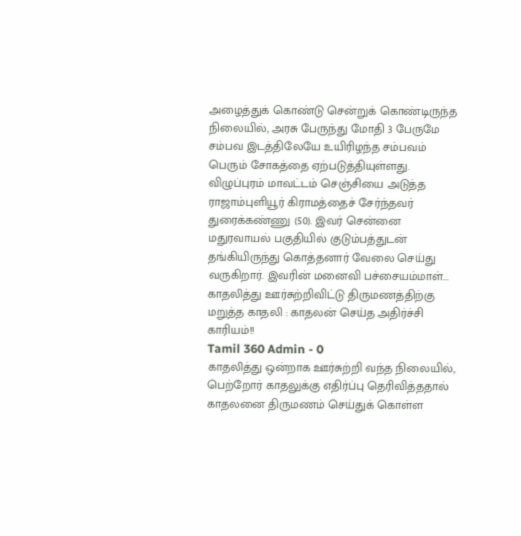அழைத்துக் கொண்டு சென்றுக் கொண்டிருந்த நிலையில், அரசு பேருந்து மோதி 3 பேருமே சம்பவ இடத்திலேயே உயிரிழந்த சம்பவம் பெரும் சோகத்தை ஏற்படுத்தியுள்ளது.
விழுப்புரம் மாவட்டம் செஞ்சியை அடுத்த ராஜாம்புளியூர் கிராமத்தைச் சேர்ந்தவர் துரைக்கண்ணு (50). இவர் சென்னை மதுரவாயல் பகுதியில் குடும்பத்துடன் தங்கியிருந்து கொத்தனார் வேலை செய்து வருகிறார். இவரின் மனைவி பச்சையம்மாள்...
காதலித்து ஊர்சுற்றிவிட்டு திருமணத்திற்கு மறுத்த காதலி : காதலன் செய்த அதிர்ச்சி காரியம்!!
Tamil 360 Admin - 0
காதலித்து ஒன்றாக ஊர்சுற்றி வந்த நிலையில், பெற்றோர் காதலுக்கு எதிர்ப்பு தெரிவித்ததால் காதலனை திருமணம் செய்துக் கொள்ள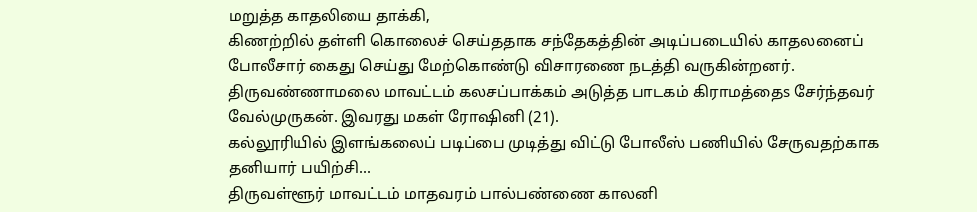மறுத்த காதலியை தாக்கி,
கிணற்றில் தள்ளி கொலைச் செய்ததாக சந்தேகத்தின் அடிப்படையில் காதலனைப் போலீசார் கைது செய்து மேற்கொண்டு விசாரணை நடத்தி வருகின்றனர்.
திருவண்ணாமலை மாவட்டம் கலசப்பாக்கம் அடுத்த பாடகம் கிராமத்தைs சேர்ந்தவர் வேல்முருகன். இவரது மகள் ரோஷினி (21).
கல்லூரியில் இளங்கலைப் படிப்பை முடித்து விட்டு போலீஸ் பணியில் சேருவதற்காக தனியார் பயிற்சி...
திருவள்ளூர் மாவட்டம் மாதவரம் பால்பண்ணை காலனி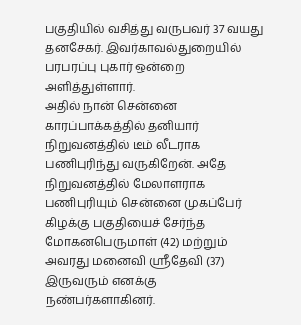பகுதியில் வசித்து வருபவர் 37 வயது தனசேகர். இவர்காவல்துறையில் பரபரப்பு புகார் ஒன்றை அளித்துள்ளார்.
அதில் நான் சென்னை காரப்பாக்கத்தில் தனியார் நிறுவனத்தில் டீம் லீடராக பணிபுரிந்து வருகிறேன். அதே நிறுவனத்தில் மேலாளராக பணிபுரியும் சென்னை முகப்பேர் கிழக்கு பகுதியைச் சேர்ந்த மோகனபெருமாள் (42) மற்றும் அவரது மனைவி ஸ்ரீதேவி (37) இருவரும் எனக்கு நண்பர்களாகினர்.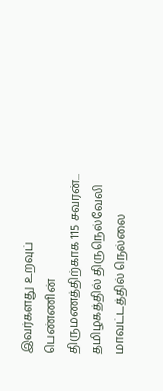இவர்களது உறவுப் பெண்ணின் திருமணத்திற்காக 115 சவரன்...
தமிழகத்தில் திருநெல்வேலி மாவட்டத்தில் நெல்லை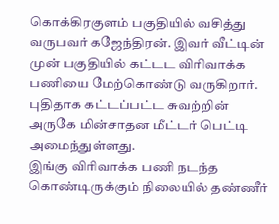கொக்கிரகுளம் பகுதியில் வசித்து வருபவர் கஜேந்திரன். இவர் வீட்டின் முன் பகுதியில் கட்டட விரிவாக்க பணியை மேற்கொண்டு வருகிறார். புதிதாக கட்டப்பட்ட சுவற்றின் அருகே மின்சாதன மீட்டர் பெட்டி அமைந்துள்ளது.
இங்கு விரிவாக்க பணி நடந்த கொண்டிருக்கும் நிலையில் தண்ணீர்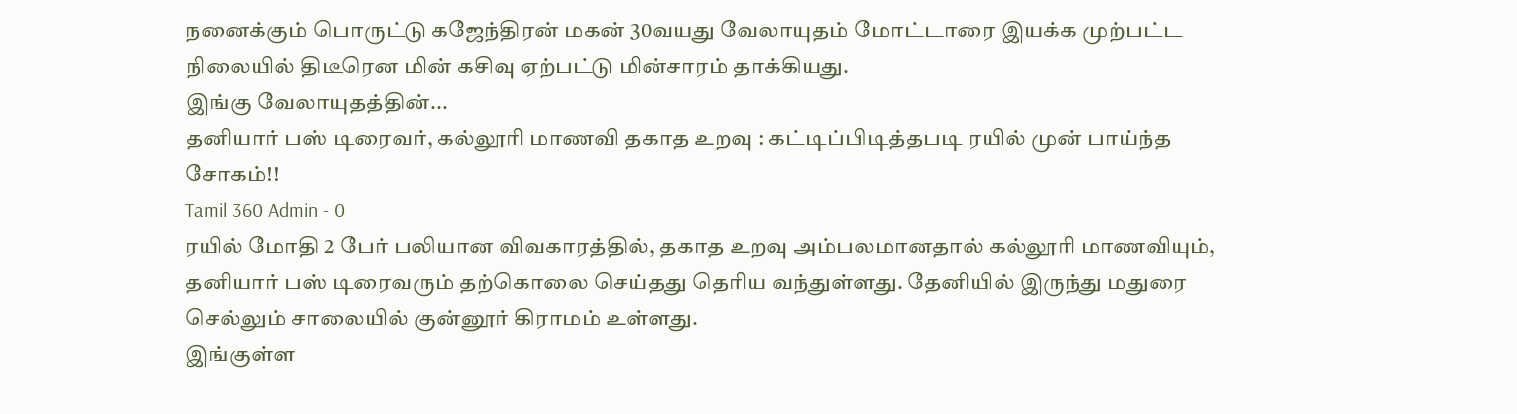நனைக்கும் பொருட்டு கஜேந்திரன் மகன் 30வயது வேலாயுதம் மோட்டாரை இயக்க முற்பட்ட நிலையில் திடீரென மின் கசிவு ஏற்பட்டு மின்சாரம் தாக்கியது.
இங்கு வேலாயுதத்தின்...
தனியார் பஸ் டிரைவர், கல்லூரி மாணவி தகாத உறவு : கட்டிப்பிடித்தபடி ரயில் முன் பாய்ந்த சோகம்!!
Tamil 360 Admin - 0
ரயில் மோதி 2 பேர் பலியான விவகாரத்தில், தகாத உறவு அம்பலமானதால் கல்லூரி மாணவியும், தனியார் பஸ் டிரைவரும் தற்கொலை செய்தது தெரிய வந்துள்ளது. தேனியில் இருந்து மதுரை செல்லும் சாலையில் குன்னூர் கிராமம் உள்ளது.
இங்குள்ள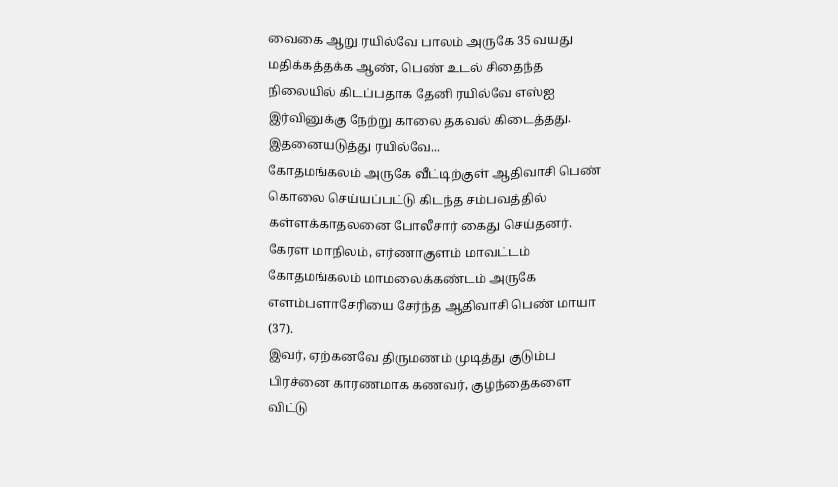வைகை ஆறு ரயில்வே பாலம் அருகே 35 வயது மதிக்கத்தக்க ஆண், பெண் உடல் சிதைந்த நிலையில் கிடப்பதாக தேனி ரயில்வே எஸ்ஐ இர்வினுக்கு நேற்று காலை தகவல் கிடைத்தது.
இதனையடுத்து ரயில்வே...
கோதமங்கலம் அருகே வீட்டிற்குள் ஆதிவாசி பெண் கொலை செய்யப்பட்டு கிடந்த சம்பவத்தில் கள்ளக்காதலனை போலீசார் கைது செய்தனர். கேரள மாநிலம், எர்ணாகுளம் மாவட்டம் கோதமங்கலம் மாமலைக்கண்டம் அருகே எளம்பளாசேரியை சேர்ந்த ஆதிவாசி பெண் மாயா (37).
இவர், ஏற்கனவே திருமணம் முடித்து குடும்ப பிரச்னை காரணமாக கணவர், குழந்தைகளை விட்டு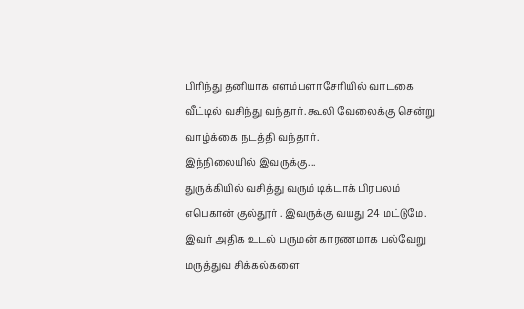பிரிந்து தனியாக எளம்பளாசேரியில் வாடகை வீட்டில் வசிந்து வந்தார். கூலி வேலைக்கு சென்று வாழ்க்கை நடத்தி வந்தார்.
இந்நிலையில் இவருக்கு...
துருக்கியில் வசித்து வரும் டிக்டாக் பிரபலம் எபெகான் குல்தூர் . இவருக்கு வயது 24 மட்டுமே. இவர் அதிக உடல் பருமன் காரணமாக பல்வேறு மருத்துவ சிக்கல்களை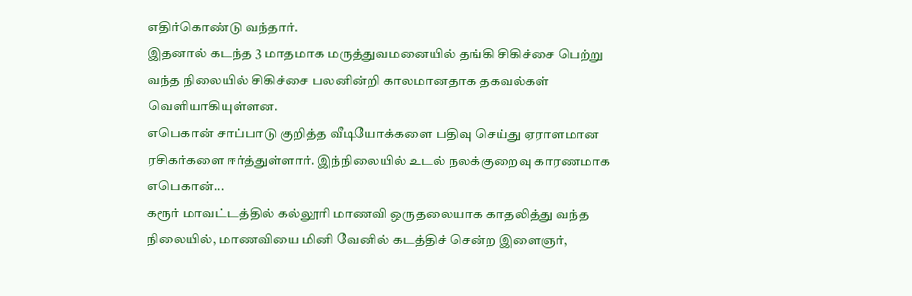எதிர்கொண்டு வந்தார்.
இதனால் கடந்த 3 மாதமாக மருத்துவமனையில் தங்கி சிகிச்சை பெற்று வந்த நிலையில் சிகிச்சை பலனின்றி காலமானதாக தகவல்கள் வெளியாகியுள்ளன.
எபெகான் சாப்பாடு குறித்த வீடியோக்களை பதிவு செய்து ஏராளமான ரசிகர்களை ஈர்த்துள்ளார். இந்நிலையில் உடல் நலக்குறைவு காரணமாக எபெகான்...
கரூர் மாவட்டத்தில் கல்லூரி மாணவி ஒருதலையாக காதலித்து வந்த நிலையில், மாணவியை மினி வேனில் கடத்திச் சென்ற இளைஞர்,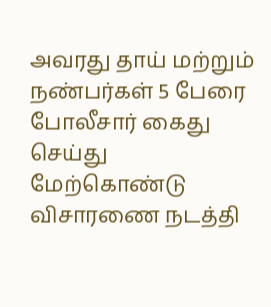அவரது தாய் மற்றும் நண்பர்கள் 5 பேரை போலீசார் கைது செய்து மேற்கொண்டு விசாரணை நடத்தி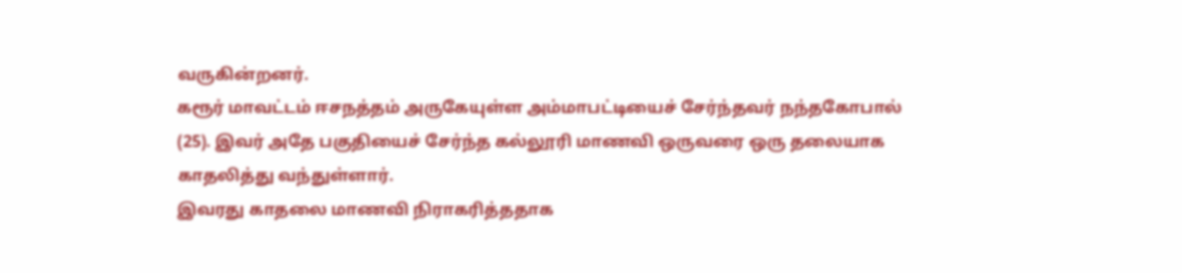வருகின்றனர்.
கரூர் மாவட்டம் ஈசநத்தம் அருகேயுள்ள அம்மாபட்டியைச் சேர்ந்தவர் நந்தகோபால் (25). இவர் அதே பகுதியைச் சேர்ந்த கல்லூரி மாணவி ஒருவரை ஒரு தலையாக காதலித்து வந்துள்ளார்.
இவரது காதலை மாணவி நிராகரித்ததாக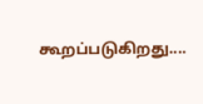கூறப்படுகிறது....